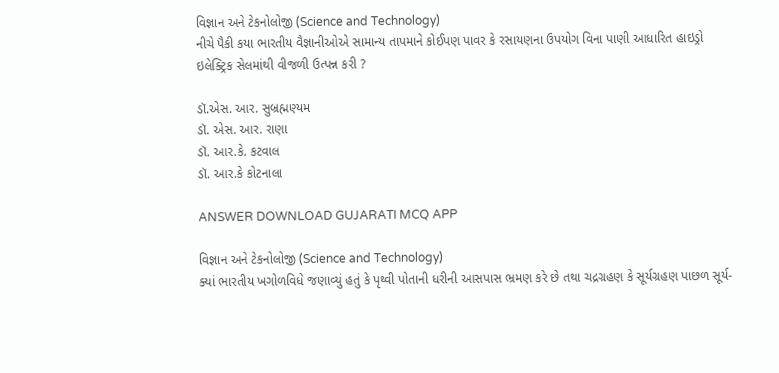વિજ્ઞાન અને ટેકનોલોજી (Science and Technology)
નીચે પૈકી કયા ભારતીય વૈજ્ઞાનીઓએ સામાન્ય તાપમાને કોઈપણ પાવર કે રસાયણના ઉપયોગ વિના પાણી આધારિત હાઇડ્રો ઇલેક્ટ્રિક સેલમાંથી વીજળી ઉત્પન્ન કરી ?

ડૉ.એસ. આર. સુબ્રહ્મણ્યમ
ડૉ. એસ. આર. રાણા
ડૉ. આર.કે. કટવાલ
ડૉ. આર.કે કોટનાલા

ANSWER DOWNLOAD GUJARATI MCQ APP

વિજ્ઞાન અને ટેકનોલોજી (Science and Technology)
ક્યાં ભારતીય ખગોળવિધે જણાવ્યું હતું કે પૃથ્વી પોતાની ધરીની આસપાસ ભ્રમણ કરે છે તથા ચદ્રગ્રહણ કે સૂર્યગ્રહણ પાછળ સૂર્ય-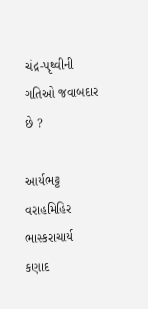ચંદ્ર-પૃથ્વીની ગતિઓ જવાબદાર છે ?

આર્યભટ્ટ
વરાહમિહિર
ભાસ્કરાચાર્ય
કણાદ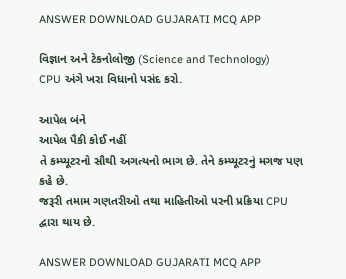ANSWER DOWNLOAD GUJARATI MCQ APP

વિજ્ઞાન અને ટેકનોલોજી (Science and Technology)
CPU અંગે ખરા વિધાનો પસંદ કરો.

આપેલ બંને
આપેલ પૈકી કોઈ નહીં
તે કમ્પ્યૂટરનો સૌથી અગત્યનો ભાગ છે. તેને કમ્પ્યૂટરનું મગજ પણ કહે છે.
જરૂરી તમામ ગણતરીઓ તથા માહિતીઓ પરની પ્રક્રિયા CPU દ્વારા થાય છે.

ANSWER DOWNLOAD GUJARATI MCQ APP